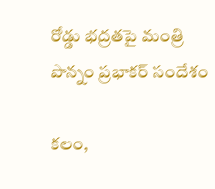రోడ్డు భద్రతపై మంత్రి పొన్నం ప్రభాకర్ సందేశం

కలం,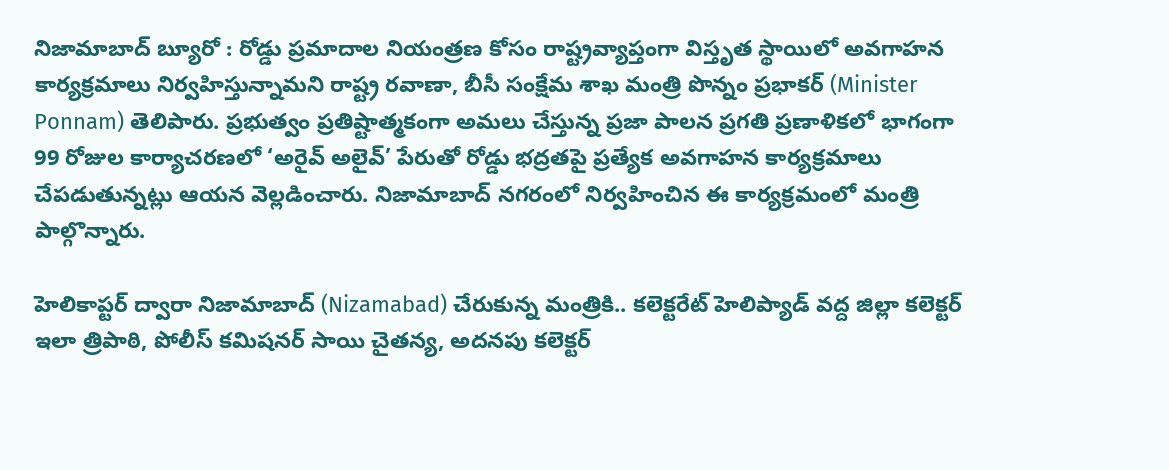నిజామాబాద్ బ్యూరో : రోడ్డు ప్రమాదాల నియంత్రణ కోసం రాష్ట్రవ్యాప్తంగా విస్తృత స్థాయిలో అవగాహన కార్యక్రమాలు నిర్వహిస్తున్నామని రాష్ట్ర రవాణా, బీసీ సంక్షేమ శాఖ మంత్రి పొన్నం ప్రభాకర్ (Minister Ponnam) తెలిపారు. ప్రభుత్వం ప్రతిష్టాత్మకంగా అమలు చేస్తున్న ప్రజా పాలన ప్రగతి ప్రణాళికలో భాగంగా 99 రోజుల కార్యాచరణలో ‘అరైవ్ అలైవ్’ పేరుతో రోడ్డు భద్రతపై ప్రత్యేక అవగాహన కార్యక్రమాలు చేపడుతున్నట్లు ఆయన వెల్లడించారు. నిజామాబాద్ నగరంలో నిర్వహించిన ఈ కార్యక్రమంలో మంత్రి పాల్గొన్నారు.

హెలికాప్టర్ ద్వారా నిజామాబాద్ (Nizamabad) చేరుకున్న మంత్రికి.. కలెక్టరేట్ హెలిప్యాడ్ వద్ద జిల్లా కలెక్టర్ ఇలా త్రిపాఠి, పోలీస్ కమిషనర్ సాయి చైతన్య, అదనపు కలెక్టర్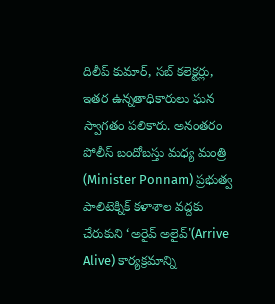దిలీప్ కుమార్, సబ్ కలెక్టర్లు, ఇతర ఉన్నతాధికారులు ఘన స్వాగతం పలికారు. అనంతరం పోలీస్ బందోబస్తు మధ్య మంత్రి (Minister Ponnam) ప్రభుత్వ పాలిటెక్నిక్ కళాశాల వద్దకు చేరుకుని ‘అరైవ్ అలైవ్'(Arrive Alive) కార్యక్రమాన్ని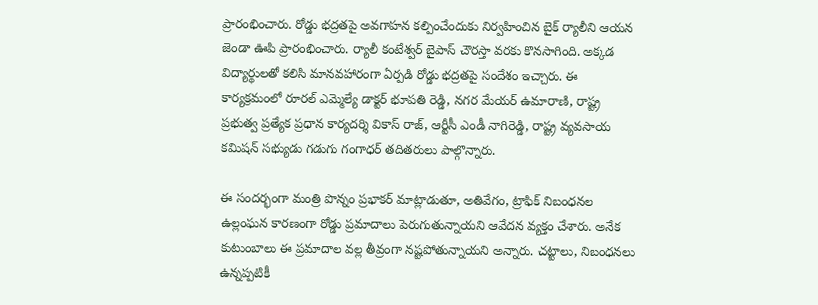ప్రారంభించారు. రోడ్డు భద్రతపై అవగాహన కల్పించేందుకు నిర్వహించిన బైక్ ర్యాలీని ఆయన జెండా ఊపి ప్రారంభించారు. ర్యాలీ కంటేశ్వర్ బైపాస్ చౌరస్తా వరకు కొనసాగింది. అక్కడ విద్యార్థులతో కలిసి మానవహారంగా ఏర్పడి రోడ్డు భద్రతపై సందేశం ఇచ్చారు. ఈ కార్యక్రమంలో రూరల్ ఎమ్మెల్యే డాక్టర్ భూపతి రెడ్డి, నగర మేయర్ ఉమారాణి, రాష్ట్ర ప్రభుత్వ ప్రత్యేక ప్రధాన కార్యదర్శి వికాస్ రాజ్, ఆర్టీసీ ఎండీ నాగిరెడ్డి, రాష్ట్ర వ్యవసాయ కమిషన్ సభ్యుడు గడుగు గంగాధర్ తదితరులు పాల్గొన్నారు.

ఈ సందర్భంగా మంత్రి పొన్నం ప్రభాకర్ మాట్లాడుతూ, అతివేగం, ట్రాఫిక్ నిబంధనల ఉల్లంఘన కారణంగా రోడ్డు ప్రమాదాలు పెరుగుతున్నాయని ఆవేదన వ్యక్తం చేశారు. అనేక కుటుంబాలు ఈ ప్రమాదాల వల్ల తీవ్రంగా నష్టపోతున్నాయని అన్నారు. చట్టాలు, నిబంధనలు ఉన్నప్పటికీ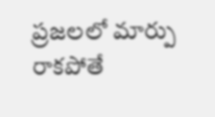ప్రజలలో మార్పు రాకపోతే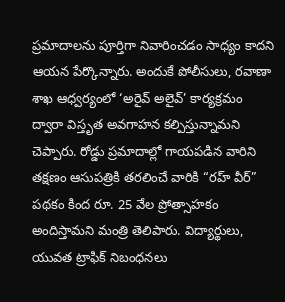ప్రమాదాలను పూర్తిగా నివారించడం సాధ్యం కాదని ఆయన పేర్కొన్నారు. అందుకే పోలీసులు, రవాణా శాఖ ఆధ్వర్యంలో ‘అరైవ్ అలైవ్’ కార్యక్రమం ద్వారా విస్తృత అవగాహన కల్పిస్తున్నామని చెప్పారు. రోడ్డు ప్రమాదాల్లో గాయపడిన వారిని తక్షణం ఆసుపత్రికి తరలించే వారికి “రహ్ వీర్” పథకం కింద రూ. 25 వేల ప్రోత్సాహకం అందిస్తామని మంత్రి తెలిపారు. విద్యార్థులు, యువత ట్రాఫిక్ నిబంధనలు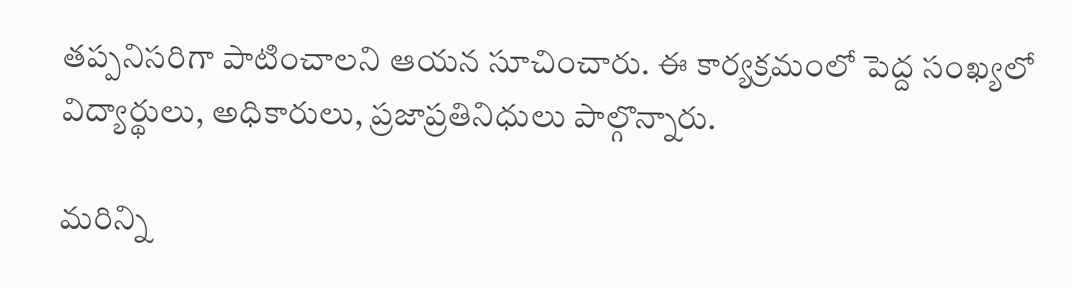తప్పనిసరిగా పాటించాలని ఆయన సూచించారు. ఈ కార్యక్రమంలో పెద్ద సంఖ్యలో విద్యార్థులు, అధికారులు, ప్రజాప్రతినిధులు పాల్గొన్నారు.

మ‌రిన్ని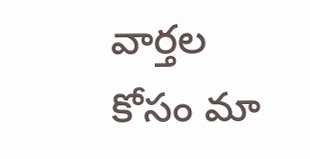వార్త‌ల కోసం మా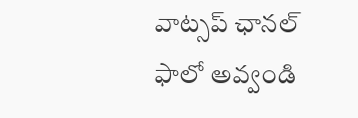వాట్స‌ప్ ఛాన‌ల్ ఫాలో అవ్వండి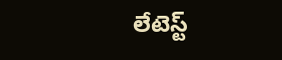లేటెస్ట్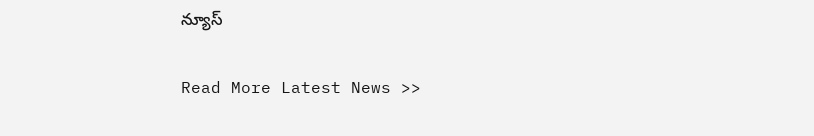న్యూస్‌

Read More Latest News >>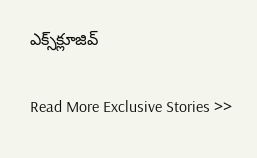ఎక్స్‌క్లూజివ్‌

Read More Exclusive Stories >>